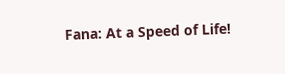Fana: At a Speed of Life!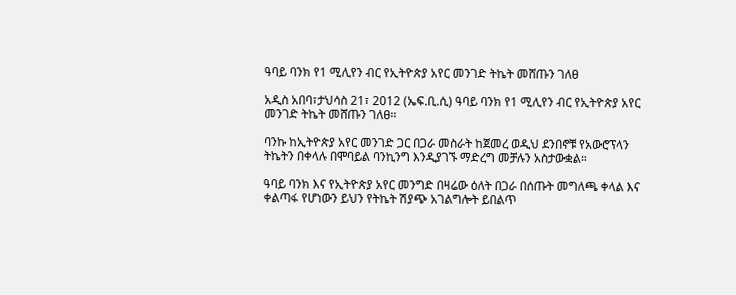ዓባይ ባንክ የ1 ሚሊየን ብር የኢትዮጵያ አየር መንገድ ትኬት መሸጡን ገለፀ

አዲስ አበባ፣ታህሳስ 21፣ 2012 (ኤፍ.ቢ.ሲ) ዓባይ ባንክ የ1 ሚሊየን ብር የኢትዮጵያ አየር መንገድ ትኬት መሸጡን ገለፀ፡፡

ባንኩ ከኢትዮጵያ አየር መንገድ ጋር በጋራ መስራት ከጀመረ ወዲህ ደንበኖቹ የአውሮፕላን ትኬትን በቀላሉ በሞባይል ባንኪንግ እንዲያገኙ ማድረግ መቻሉን አስታውቋል።

ዓባይ ባንክ እና የኢትዮጵያ አየር መንግድ በዛሬው ዕለት በጋራ በሰጡት መግለጫ ቀላል እና ቀልጣፋ የሆነውን ይህን የትኬት ሽያጭ አገልግሎት ይበልጥ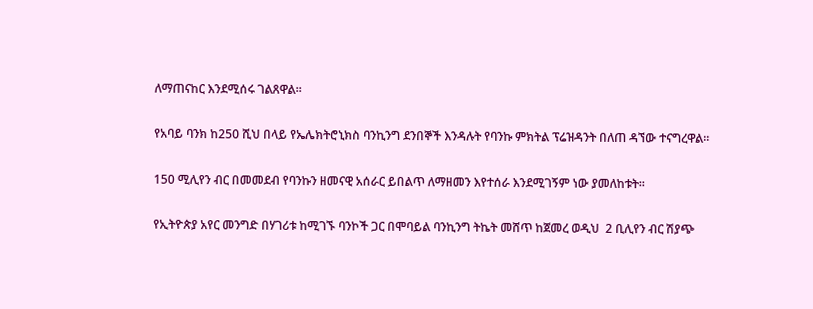ለማጠናከር እንደሚሰሩ ገልጸዋል፡፡

የአባይ ባንክ ከ250 ሺህ በላይ የኤሌክትሮኒክስ ባንኪንግ ደንበኞች እንዳሉት የባንኩ ምክትል ፕሬዝዳንት በለጠ ዳኘው ተናግረዋል።

150 ሚሊየን ብር በመመደብ የባንኩን ዘመናዊ አሰራር ይበልጥ ለማዘመን እየተሰራ እንደሚገኝም ነው ያመለከቱት፡፡

የኢትዮጵያ አየር መንግድ በሃገሪቱ ከሚገኙ ባንኮች ጋር በሞባይል ባንኪንግ ትኬት መሸጥ ከጀመረ ወዲህ  2 ቢሊየን ብር ሽያጭ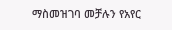ማስመዝገባ መቻሉን የአየር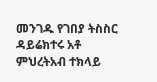መንገዱ የገበያ ትስስር ዳይሬክተሩ አቶ ምህረትአብ ተክላይ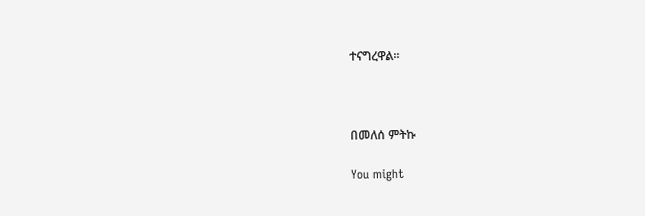ተናግረዋል።



በመለሰ ምትኩ

You might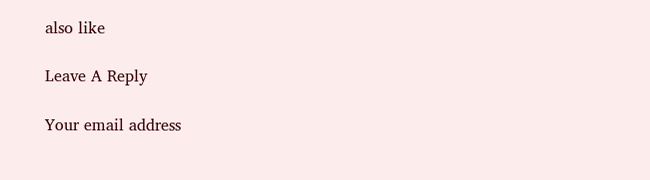also like

Leave A Reply

Your email address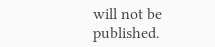will not be published.